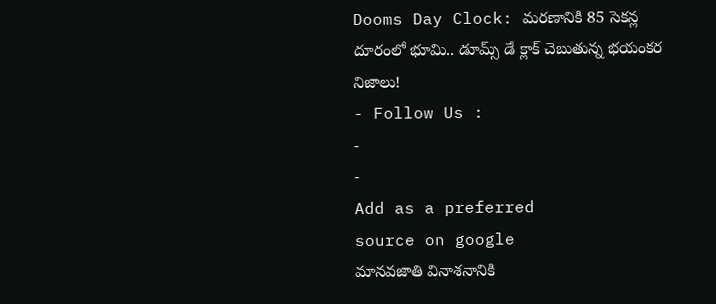Dooms Day Clock: మరణానికి 85 సెకన్ల దూరంలో భూమి.. డూమ్స్ డే క్లాక్ చెబుతున్న భయంకర నిజాలు!
- Follow Us :
-
-
Add as a preferred
source on google
మానవజాతి వినాశనానికి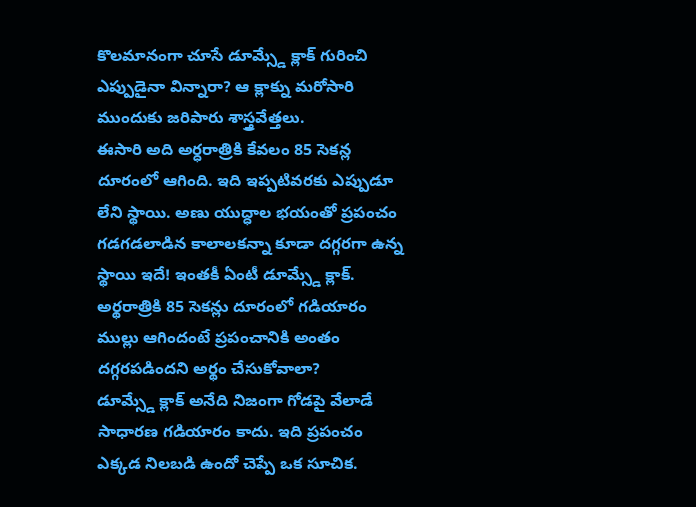కొలమానంగా చూసే డూమ్స్డే క్లాక్ గురించి ఎప్పుడైనా విన్నారా? ఆ క్లాక్ను మరోసారి ముందుకు జరిపారు శాస్త్రవేత్తలు.
ఈసారి అది అర్ధరాత్రికి కేవలం 85 సెకన్ల దూరంలో ఆగింది. ఇది ఇప్పటివరకు ఎప్పుడూ లేని స్థాయి. అణు యుద్ధాల భయంతో ప్రపంచం గడగడలాడిన కాలాలకన్నా కూడా దగ్గరగా ఉన్న స్థాయి ఇదే! ఇంతకీ ఏంటీ డూమ్స్డే క్లాక్. అర్థరాత్రికి 85 సెకన్లు దూరంలో గడియారం ముల్లు ఆగిందంటే ప్రపంచానికి అంతం దగ్గరపడిందని అర్థం చేసుకోవాలా?
డూమ్స్డే క్లాక్ అనేది నిజంగా గోడపై వేలాడే సాధారణ గడియారం కాదు. ఇది ప్రపంచం ఎక్కడ నిలబడి ఉందో చెప్పే ఒక సూచిక.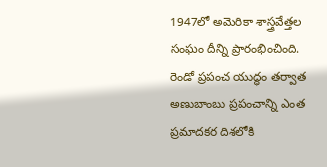1947లో అమెరికా శాస్త్రవేత్తల సంఘం దీన్ని ప్రారంభించింది. రెండో ప్రపంచ యుద్ధం తర్వాత అణుబాంబు ప్రపంచాన్ని ఎంత ప్రమాదకర దిశలోకి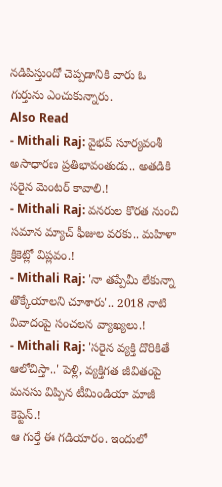నడిపిస్తుందో చెప్పడానికి వారు ఓ గుర్తును ఎంచుకున్నారు.
Also Read
- Mithali Raj: వైభవ్ సూర్యవంశీ అసాధారణ ప్రతిభావంతుడు.. అతడికి సరైన మెంటర్ కావాలి.!
- Mithali Raj: వనరుల కొరత నుంచి సమాన మ్యాచ్ ఫీజుల వరకు.. మహిళా క్రికెట్లో విప్లవం.!
- Mithali Raj: 'నా తప్పేమీ లేకున్నా తొక్కేయాలని చూశారు'.. 2018 నాటి వివాదంపై సంచలన వ్యాఖ్యలు.!
- Mithali Raj: 'సరైన వ్యక్తి దొరికితే ఆలోచిస్తా..' పెళ్లి, వ్యక్తిగత జీవితంపై మనసు విప్పిన టీమిండియా మాజీ కెప్టెన్.!
ఆ గుర్తే ఈ గడియారం. ఇందులో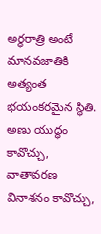అర్థరాత్రి అంటే మానవజాతికి అత్యంత భయంకరమైన స్థితి. అణు యుద్ధం కావొచ్చు, వాతావరణ వినాశనం కావొచ్చు,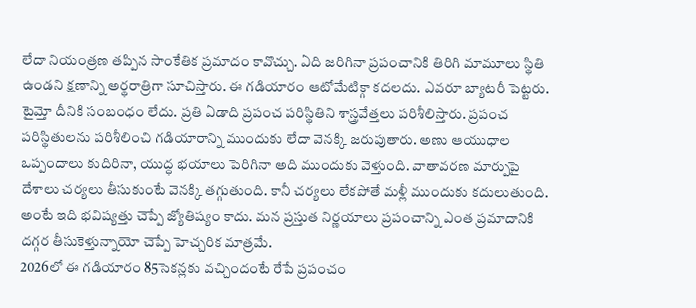లేదా నియంత్రణ తప్పిన సాంకేతిక ప్రమాదం కావొచ్చు. ఏది జరిగినా ప్రపంచానికి తిరిగి మామూలు స్థితి ఉండని క్షణాన్ని అర్థరాత్రిగా సూచిస్తారు. ఈ గడియారం ఆటోమేటిక్గా కదలదు. ఎవరూ బ్యాటరీ పెట్టరు. టైమ్తో దీనికి సంబంధం లేదు. ప్రతి ఏడాది ప్రపంచ పరిస్థితిని శాస్త్రవేత్తలు పరిశీలిస్తారు. ప్రపంచ పరిస్థితులను పరిశీలించి గడియారాన్ని ముందుకు లేదా వెనక్కి జరుపుతారు. అణు ఆయుధాల ఒప్పందాలు కుదిరినా, యుద్ధ భయాలు పెరిగినా అది ముందుకు వెళ్తుంది. వాతావరణ మార్పుపై దేశాలు చర్యలు తీసుకుంటే వెనక్కి తగ్గుతుంది. కానీ చర్యలు లేకపోతే మళ్లీ ముందుకు కదులుతుంది. అంటే ఇది భవిష్యత్తు చెప్పే జ్యోతిష్యం కాదు. మన ప్రస్తుత నిర్ణయాలు ప్రపంచాన్ని ఎంత ప్రమాదానికి దగ్గర తీసుకెళ్తున్నాయో చెప్పే హెచ్చరిక మాత్రమే.
2026లో ఈ గడియారం 85సెకన్లకు వచ్చిందంటే రేపే ప్రపంచం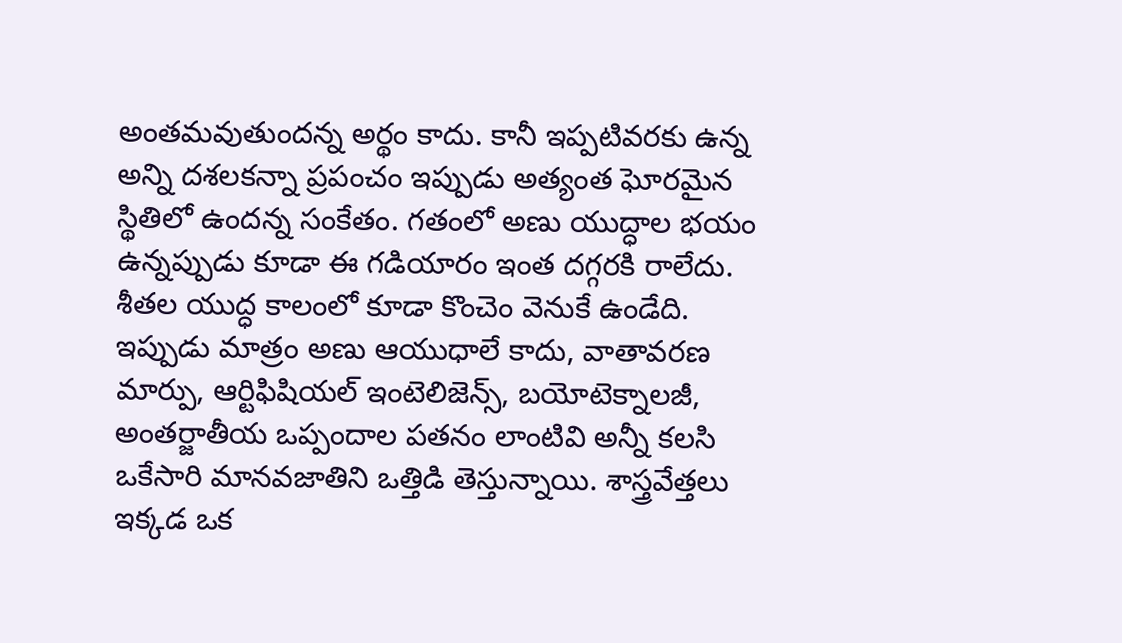అంతమవుతుందన్న అర్థం కాదు. కానీ ఇప్పటివరకు ఉన్న అన్ని దశలకన్నా ప్రపంచం ఇప్పుడు అత్యంత ఘోరమైన స్థితిలో ఉందన్న సంకేతం. గతంలో అణు యుద్ధాల భయం ఉన్నప్పుడు కూడా ఈ గడియారం ఇంత దగ్గరకి రాలేదు. శీతల యుద్ధ కాలంలో కూడా కొంచెం వెనుకే ఉండేది.
ఇప్పుడు మాత్రం అణు ఆయుధాలే కాదు, వాతావరణ మార్పు, ఆర్టిఫిషియల్ ఇంటెలిజెన్స్, బయోటెక్నాలజీ, అంతర్జాతీయ ఒప్పందాల పతనం లాంటివి అన్నీ కలసి ఒకేసారి మానవజాతిని ఒత్తిడి తెస్తున్నాయి. శాస్త్రవేత్తలు ఇక్కడ ఒక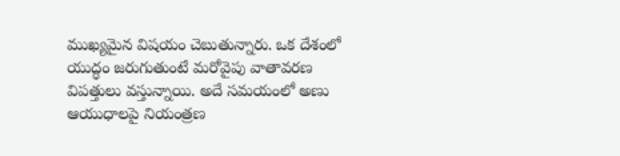ముఖ్యమైన విషయం చెబుతున్నారు. ఒక దేశంలో యుద్ధం జరుగుతుంటే మరోవైపు వాతావరణ విపత్తులు వస్తున్నాయి. అదే సమయంలో అణు ఆయుధాలపై నియంత్రణ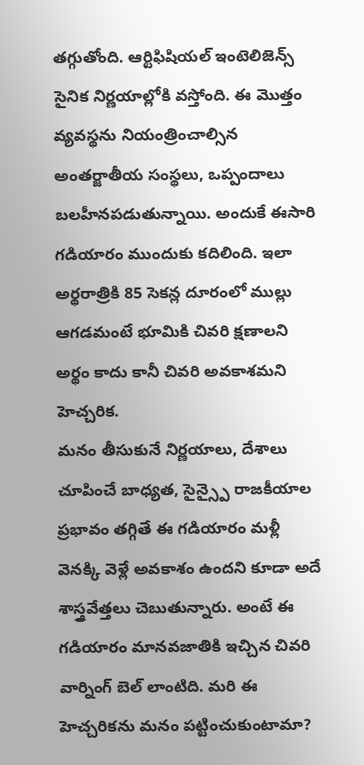తగ్గుతోంది. ఆర్టిఫిషియల్ ఇంటెలిజెన్స్ సైనిక నిర్ణయాల్లోకి వస్తోంది. ఈ మొత్తం వ్యవస్థను నియంత్రించాల్సిన అంతర్జాతీయ సంస్థలు, ఒప్పందాలు బలహీనపడుతున్నాయి. అందుకే ఈసారి గడియారం ముందుకు కదిలింది. ఇలా అర్థరాత్రికి 85 సెకన్ల దూరంలో ముల్లు ఆగడమంటే భూమికి చివరి క్షణాలని అర్థం కాదు కానీ చివరి అవకాశమని హెచ్చరిక.
మనం తీసుకునే నిర్ణయాలు, దేశాలు చూపించే బాధ్యత, సైన్స్పై రాజకీయాల ప్రభావం తగ్గితే ఈ గడియారం మళ్లీ వెనక్కి వెళ్లే అవకాశం ఉందని కూడా అదే శాస్త్రవేత్తలు చెబుతున్నారు. అంటే ఈ గడియారం మానవజాతికి ఇచ్చిన చివరి వార్నింగ్ బెల్ లాంటిది. మరి ఈ హెచ్చరికను మనం పట్టించుకుంటామా?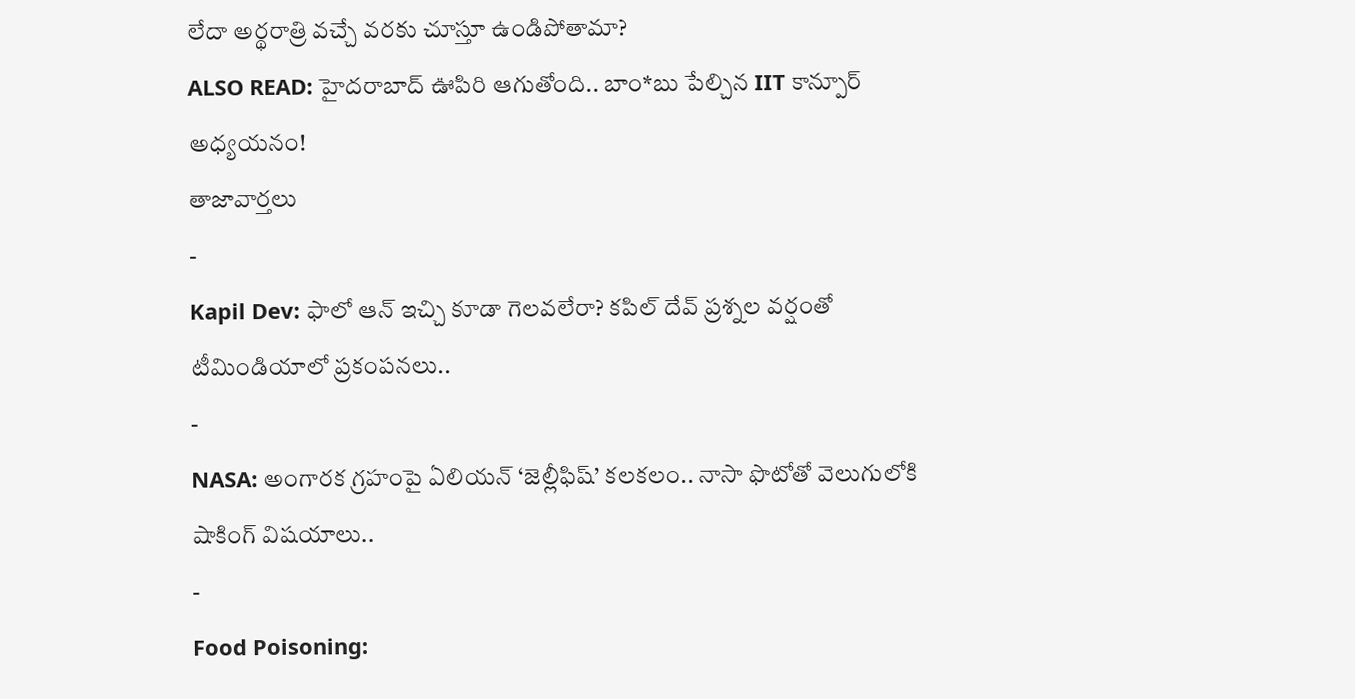లేదా అర్థరాత్రి వచ్చే వరకు చూస్తూ ఉండిపోతామా?
ALSO READ: హైదరాబాద్ ఊపిరి ఆగుతోంది.. బాం*బు పేల్చిన IIT కాన్పూర్ అధ్యయనం!
తాజావార్తలు
-
Kapil Dev: ఫాలో ఆన్ ఇచ్చి కూడా గెలవలేరా? కపిల్ దేవ్ ప్రశ్నల వర్షంతో టీమిండియాలో ప్రకంపనలు..
-
NASA: అంగారక గ్రహంపై ఏలియన్ ‘జెల్లీఫిష్’ కలకలం.. నాసా ఫొటోతో వెలుగులోకి షాకింగ్ విషయాలు..
-
Food Poisoning: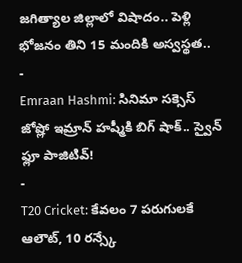జగిత్యాల జిల్లాలో విషాదం.. పెళ్లి భోజనం తిని 15 మందికి అస్వస్థత..
-
Emraan Hashmi: సినిమా సక్సెస్ జోష్లో ఇమ్రాన్ హష్మీకి బిగ్ షాక్.. స్వైన్ ఫ్లూ పాజిటివ్!
-
T20 Cricket: కేవలం 7 పరుగులకే ఆలౌట్, 10 రన్స్కే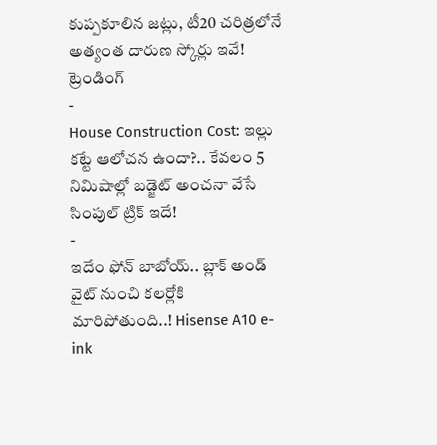కుప్పకూలిన జట్లు, టీ20 చరిత్రలోనే అత్యంత దారుణ స్కోర్లు ఇవే!
ట్రెండింగ్
-
House Construction Cost: ఇల్లు కట్టే ఆలోచన ఉందా?.. కేవలం 5 నిమిషాల్లో బడ్జెట్ అంచనా వేసే సింపుల్ ట్రిక్ ఇదే!
-
ఇదేం ఫోన్ బాబోయ్.. బ్లాక్ అండ్ వైట్ నుంచి కలర్లోకి మారిపోతుంది..! Hisense A10 e-ink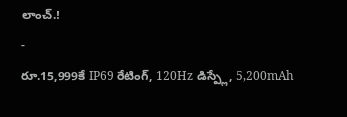లాంచ్.!
-
రూ.15,999కే IP69 రేటింగ్, 120Hz డిస్ప్లే, 5,200mAh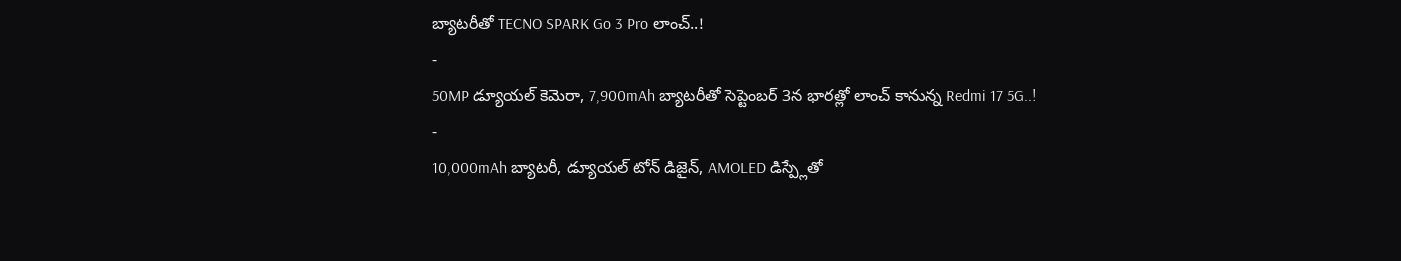బ్యాటరీతో TECNO SPARK Go 3 Pro లాంచ్..!
-
50MP డ్యూయల్ కెమెరా, 7,900mAh బ్యాటరీతో సెప్టెంబర్ 3న భారత్లో లాంచ్ కానున్న Redmi 17 5G..!
-
10,000mAh బ్యాటరీ, డ్యూయల్ టోన్ డిజైన్, AMOLED డిస్ప్లేతో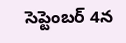సెప్టెంబర్ 4న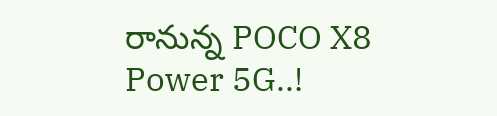రానున్న POCO X8 Power 5G..!